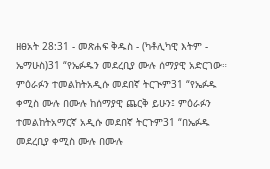ዘፀአት 28:31 - መጽሐፍ ቅዱስ - (ካቶሊካዊ እትም - ኤማሁስ)31 “የኤፉዱን መደረቢያ ሙሉ ሰማያዊ አድርገው። ምዕራፉን ተመልከትአዲሱ መደበኛ ትርጒም31 “የኤፉዱ ቀሚስ ሙሉ በሙሉ ከሰማያዊ ጨርቅ ይሁን፤ ምዕራፉን ተመልከትአማርኛ አዲሱ መደበኛ ትርጉም31 “በኤፉዱ መደረቢያ ቀሚስ ሙሉ በሙሉ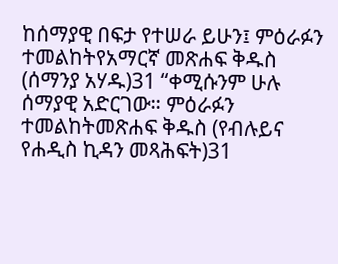ከሰማያዊ በፍታ የተሠራ ይሁን፤ ምዕራፉን ተመልከትየአማርኛ መጽሐፍ ቅዱስ (ሰማንያ አሃዱ)31 “ቀሚሱንም ሁሉ ሰማያዊ አድርገው። ምዕራፉን ተመልከትመጽሐፍ ቅዱስ (የብሉይና የሐዲስ ኪዳን መጻሕፍት)31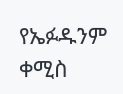የኤፉዱንም ቀሚስ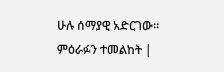ሁሉ ሰማያዊ አድርገው። ምዕራፉን ተመልከት |